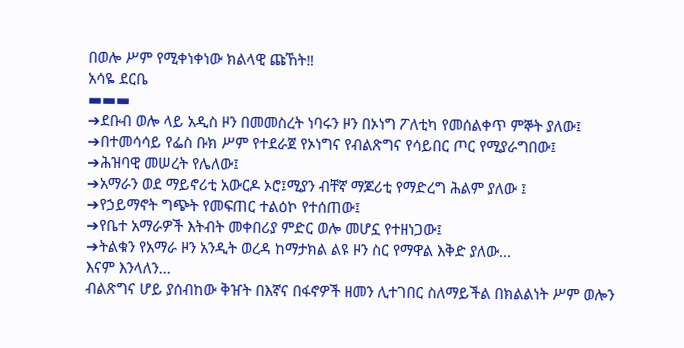በወሎ ሥም የሚቀነቀነው ክልላዊ ጩኸት‼
አሳዬ ደርቤ
▬▬▬
➔ደቡብ ወሎ ላይ አዲስ ዞን በመመስረት ነባሩን ዞን በኦነግ ፖለቲካ የመሰልቀጥ ምኞት ያለው፤
➔በተመሳሳይ የፌስ ቡክ ሥም የተደራጀ የኦነግና የብልጽግና የሳይበር ጦር የሚያራግበው፤
➔ሕዝባዊ መሠረት የሌለው፤
➔አማራን ወደ ማይኖሪቲ አውርዶ ኦሮ፤ሚያን ብቸኛ ማጆሪቲ የማድረግ ሕልም ያለው ፤
➔የኃይማኖት ግጭት የመፍጠር ተልዕኮ የተሰጠው፤
➔የቤተ አማራዎች እትብት መቀበሪያ ምድር ወሎ መሆኗ የተዘነጋው፤
➔ትልቁን የአማራ ዞን አንዲት ወረዳ ከማታክል ልዩ ዞን ስር የማዋል እቅድ ያለው...
እናም እንላለን...
ብልጽግና ሆይ ያሰብከው ቅዠት በእኛና በፋኖዎች ዘመን ሊተገበር ስለማይችል በክልልነት ሥም ወሎን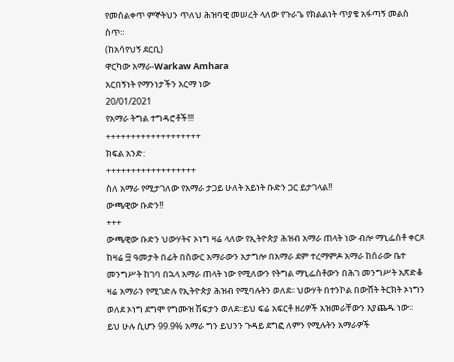የመሰልቀጥ ምኞትህን ጥለህ ሕዝባዊ መሠረት ላለው የጉራጌ የክልልነት ጥያቄ አፋጣኝ መልስ ስጥ።
(ከአሳየህኝ ደርቢ)
ዋርካው አማራ-Warkaw Amhara
አርበኝነት የማንነታችን አርማ ነው
20/01/2021
የአማራ ትግል ተግዳሮቶች!!!
+++++++++++++++++++
ክፍል አንድ:
++++++++++++++++++
ስለ አማራ የሚታገለው የአማራ ታጋይ ሁለት አይነት ቡድን ጋር ይታገላል!!
ውጫዊው ቡድን!!
+++
ውጫዊው ቡድን ህውሃትና ኦነግ ዛሬ ላለው የኢትዮጵያ ሕዝብ አማራ ጠላት ነው ብሎ ማኒፌስቶ ቀርጾ ከዛሬ ፵ ዓመታት በፊት በስውር አማራውን አታግሎ በአማራ ደም ተረማምዶ አማራ ከሰራው ቤተ መንግሥት ከገባ በኋላ አማራ ጠላት ነው የሚለውን የትግል ማኒፌስቶውን በሕገ መንግሥት አጽድቆ ዛሬ አማራን የሚገድሉ የኢትዮጵያ ሕዝብ የሚባሉትን ወለደ፡፡ ህውሃት በተንኮል በውሸት ትርክት ኦነግን ወለደ ኦነግ ደግሞ የግሙዝ ሽፍታን ወለደ፡፡ይህ ፍሬ አፍርቶ ዘሪዎች አዝመራቸውን እያጨዱ ነው፡፡ይህ ሁሉ ሲሆን 99.9% አማራ ግን ይህንን ጉዳይ ደግፎ ለምን የሚሉትን አማራዎች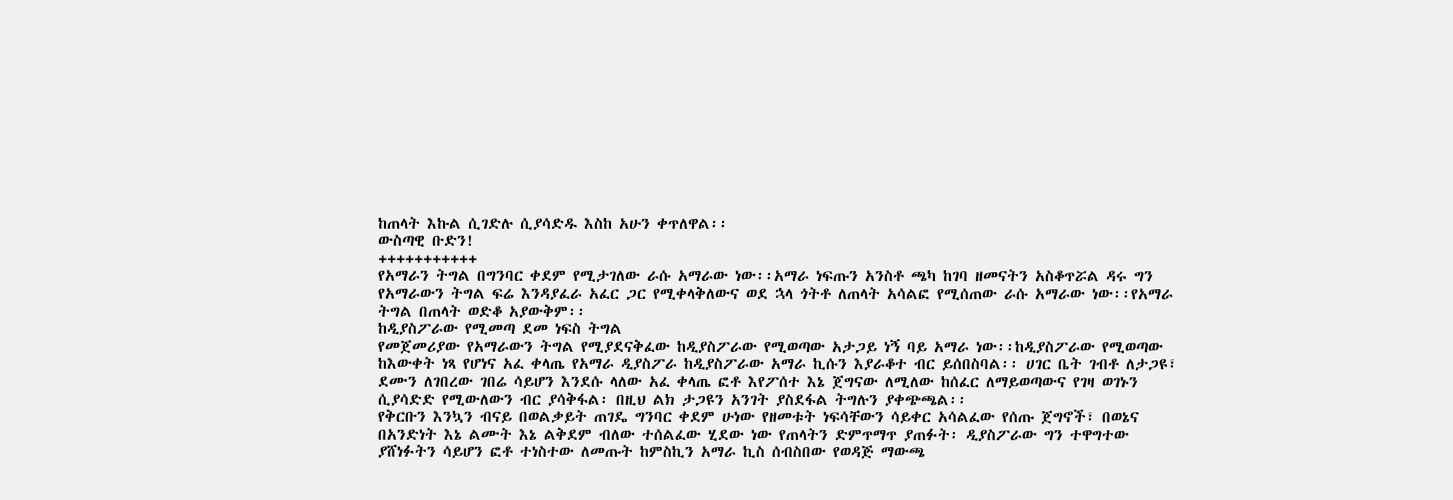ከጠላት እኩል ሲገድሉ ሲያሳድዱ እስከ አሁን ቀጥለዋል፡፡
ውስጣዊ ቡድን!
+++++++++++
የአማራን ትግል በግንባር ቀደም የሚታገለው ራሱ አማራው ነው፡፡አማራ ነፍጡን አንስቶ ጫካ ከገባ ዘመናትን አስቆጥሯል ዳሩ ግን የአማራውን ትግል ፍሬ እንዳያፈራ አፈር ጋር የሚቀላቅለውና ወደ ኋላ ጎትቶ ለጠላት አሳልፎ የሚሰጠው ራሱ አማራው ነው፡፡የአማራ ትግል በጠላት ወድቆ አያውቅም፡፡
ከዲያስፖራው የሚመጣ ደመ ነፍስ ትግል
የመጀመሪያው የአማራውን ትግል የሚያደናቅፈው ከዲያስፖራው የሚወጣው አታጋይ ነኝ ባይ አማራ ነው፡፡ከዲያስፖራው የሚወጣው ከእውቀት ነጻ የሆነና አፈ ቀላጤ የአማራ ዲያስፖራ ከዲያስፖራው አማራ ኪሱን እያራቆተ ብር ይሰበስባል፡፡ ሀገር ቤት ገብቶ ለታጋዩ፣ ደሙን ለገበረው ገበሬ ሳይሆን እንደሱ ላለው አፈ ቀላጤ ፎቶ እየፖሰተ እኔ ጀግናው ለሚለው ከሰፈር ለማይወጣውና የገዛ ወገኑን ሲያሳድድ የሚውለውን ብር ያሳቅፋል፡ በዚህ ልክ ታጋዩን አንገት ያስደፋል ትግሉን ያቀጭጫል፡፡
የቅርቡን እንኳን ብናይ በወልቃይት ጠገዴ ግንባር ቀደም ሁነው የዘመቱት ነፍሳቸውን ሳይቀር አሳልፈው የሰጡ ጀግኖች፣ በወኔና በአንድነት እኔ ልሙት እኔ ልቅደም ብለው ተሰልፈው ሂደው ነው የጠላትን ድምጥማጥ ያጠፉት፡ ዲያስፖራው ግን ተዋግተው ያሸነፉትን ሳይሆን ፎቶ ተነስተው ለመጡት ከምስኪን አማራ ኪስ ሰብስበው የወዳጅ ማውጫ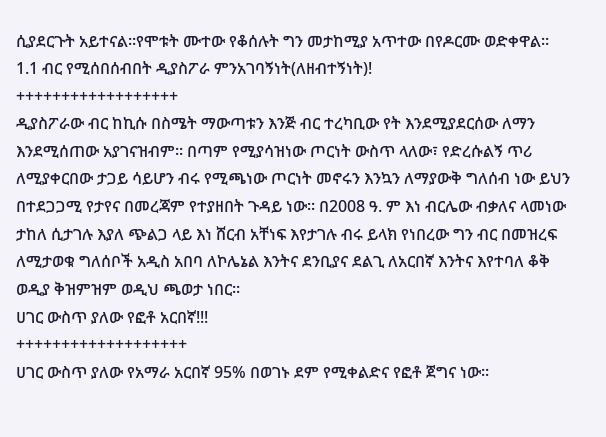ሲያደርጉት አይተናል፡፡የሞቱት ሙተው የቆሰሉት ግን መታከሚያ አጥተው በየዶርሙ ወድቀዋል፡፡
1.1 ብር የሚሰበሰብበት ዲያስፖራ ምንአገባኝነት(ለዘብተኝነት)!
++++++++++++++++++
ዲያስፖራው ብር ከኪሱ በስሜት ማውጣቱን እንጅ ብር ተረካቢው የት እንደሚያደርሰው ለማን እንደሚሰጠው አያገናዝብም፡፡ በጣም የሚያሳዝነው ጦርነት ውስጥ ላለው፣ የድረሱልኝ ጥሪ ለሚያቀርበው ታጋይ ሳይሆን ብሩ የሚጫነው ጦርነት መኖሩን እንኳን ለማያውቅ ግለሰብ ነው ይህን በተደጋጋሚ የታየና በመረጃም የተያዘበት ጉዳይ ነው፡፡ በ2008 ዓ. ም እነ ብርሌው ብቃለና ላመነው ታከለ ሲታገሉ እያለ ጭልጋ ላይ እነ ሸርብ አቸነፍ እየታገሉ ብሩ ይላክ የነበረው ግን ብር በመዝረፍ ለሚታወቁ ግለሰቦች አዲስ አበባ ለኮሌኔል እንትና ደንቢያና ደልጊ ለአርበኛ እንትና እየተባለ ቆቅ ወዲያ ቅዝምዝም ወዲህ ጫወታ ነበር፡፡
ሀገር ውስጥ ያለው የፎቶ አርበኛ!!!
+++++++++++++++++++
ሀገር ውስጥ ያለው የአማራ አርበኛ 95% በወገኑ ደም የሚቀልድና የፎቶ ጀግና ነው፡፡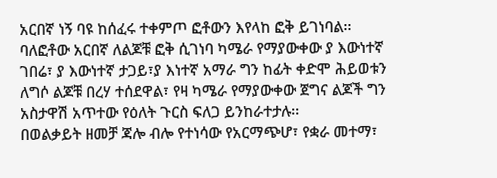አርበኛ ነኝ ባዩ ከሰፈሩ ተቀምጦ ፎቶውን እየላከ ፎቅ ይገነባል፡፡ ባለፎቶው አርበኛ ለልጆቹ ፎቅ ሲገነባ ካሜራ የማያውቀው ያ እውነተኛ ገበሬ፣ ያ እውነተኛ ታጋይ፣ያ እነተኛ አማራ ግን ከፊት ቀድሞ ሕይወቱን ለግሶ ልጆቹ በረሃ ተሰደዋል፣ የዛ ካሜራ የማያውቀው ጀግና ልጆች ግን አስታዋሽ አጥተው የዕለት ጉርስ ፍለጋ ይንከራተታሉ፡፡
በወልቃይት ዘመቻ ጃሎ ብሎ የተነሳው የአርማጭሆ፣ የቋራ መተማ፣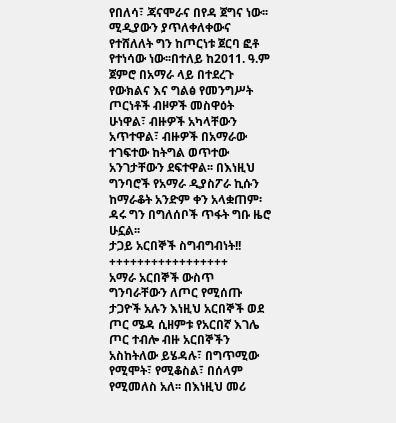የበለሳ፣ ጃናሞራና በየዳ ጀግና ነው፡፡ሚዲያውን ያጥለቀለቀውና የተሸለለት ግን ከጦርነቱ ጀርባ ፎቶ የተነሳው ነው፡፡በተለይ ከ2011. ዓ.ም ጀምሮ በአማራ ላይ በተደረጉ የውክልና እና ግልፅ የመንግሥት ጦርነቶች ብዞዎች መስዋዕት ሁነዋል፣ ብዙዎች አካላቸውን አጥተዋል፣ ብዙዎች በአማራው ተገፍተው ከትግል ወጥተው አንገታቸውን ደፍተዋል፡፡ በእነዚህ ግንባሮች የአማራ ዲያስፖራ ኪሱን ከማራቆት አንድም ቀን አላቋጠም፡ ዳሩ ግን በግለሰቦች ጥፋት ግቡ ዜሮ ሁኗል፡፡
ታጋይ አርበኞች ስግብግብነት!!
+++++++++++++++++
አማራ አርበኞች ውስጥ ግንባራቸውን ለጦር የሚሰጡ ታጋዮች አሉን እነዚህ አርበኞች ወደ ጦር ሜዳ ሲዘምቱ የአርበኛ እገሌ ጦር ተብሎ ብዙ አርበኞችን አስከትለው ይሄዳሉ፣ በግጥሚው የሚሞት፣ የሚቆስል፣ በሰላም የሚመለስ አለ፡፡ በእነዚህ መሪ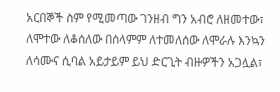አርበኞች ስም የሚመጣው ገንዘብ ግን አብሮ ለዘመተው፣ ለሞተው ለቆሰለው በሰላምም ለተመለሰው ለሞራሉ እንኳን ለሳሙና ሲባል አይታይም ይህ ድርጊት ብዙዎችን አጋሏል፣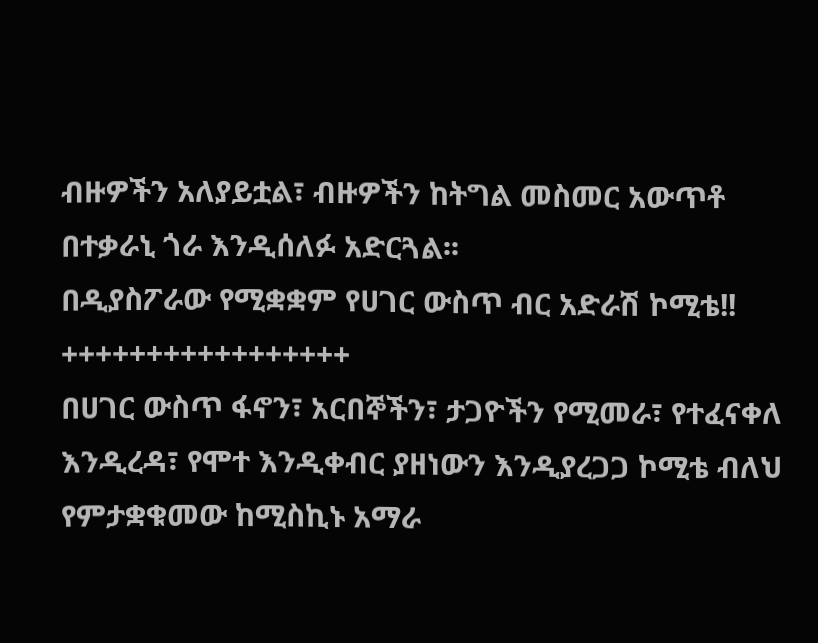ብዙዎችን አለያይቷል፣ ብዙዎችን ከትግል መስመር አውጥቶ በተቃራኒ ጎራ እንዲሰለፉ አድርጓል፡፡
በዲያስፖራው የሚቋቋም የሀገር ውስጥ ብር አድራሽ ኮሚቴ!!
+++++++++++++++++
በሀገር ውስጥ ፋኖን፣ አርበኞችን፣ ታጋዮችን የሚመራ፣ የተፈናቀለ እንዲረዳ፣ የሞተ እንዲቀብር ያዘነውን እንዲያረጋጋ ኮሚቴ ብለህ የምታቋቁመው ከሚስኪኑ አማራ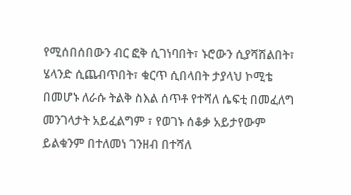የሚሰበሰበውን ብር ፎቅ ሲገነባበት፣ ኑሮውን ሲያሻሽልበት፣ ሄላንድ ሲጨብጥበት፣ ቁርጥ ሲበላበት ታያላህ ኮሚቴ በመሆኑ ለራሱ ትልቅ ስእል ሰጥቶ የተሻለ ሴፍቲ በመፈለግ መንገላታት አይፈልግም ፣ የወገኑ ሰቆቃ አይታየውም ይልቁንም በተለመነ ገንዘብ በተሻለ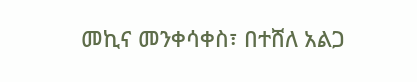መኪና መንቀሳቀስ፣ በተሸለ አልጋ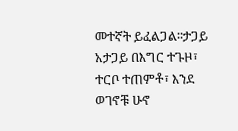መተኛት ይፈልጋል፡፡ታጋይ አታጋይ በእግር ተጉዞ፣ ተርቦ ተጠምቶ፣ እንደ ወገኖቹ ሁኖ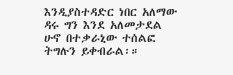እንዲያስተዳድር ነበር አለማው ዳሩ ግን እንደ አለመታደል ሁኖ በተቃራኒው ተሰልፎ ትግሉን ይቀብራል፡።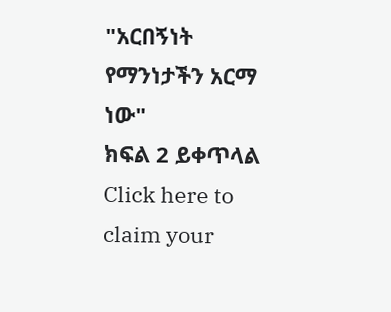"አርበኝነት የማንነታችን አርማ ነው"
ክፍል 2 ይቀጥላል
Click here to claim your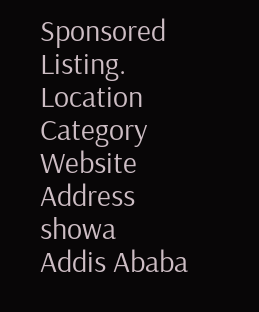Sponsored Listing.
Location
Category
Website
Address
showa
Addis Ababa